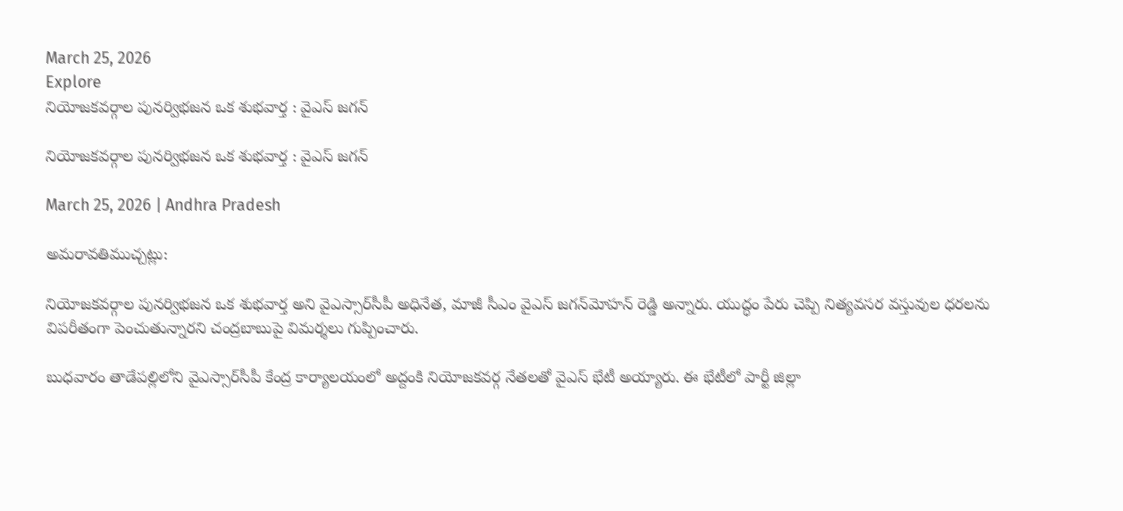March 25, 2026
Explore
నియోజకవర్గాల పునర్విభజన ఒక శుభవార్త : వైఎస్‌ జగన్‌

నియోజకవర్గాల పునర్విభజన ఒక శుభవార్త : వైఎస్‌ జగన్‌

March 25, 2026 | Andhra Pradesh

అమరావతిముచ్చట్లు:

నియోజకవర్గాల పునర్విభజన ఒక శుభవార్త అని వైఎస్సార్‌సీపీ అధినేత, మాజీ సీఎం వైఎస్‌ జగన్‌మోహన్‌ రెడ్డి అన్నారు. యుద్ధం పేరు చెప్పి నిత్యవసర వస్తువుల ధరలను విపరీతంగా పెంచుతున్నారని చంద్రబాబుపై విమర్శలు గుప్పించారు.

బుధవారం తాడేపల్లిలోని వైఎస్సార్‌సీపీ కేంద్ర కార్యాలయంలో అద్దంకి నియోజకవర్గ నేతలతో వైఎస్‌ భేటీ అయ్యారు. ఈ భేటీలో పార్టీ జిల్లా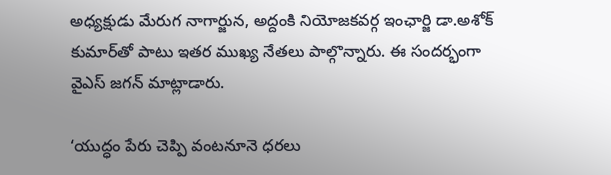అధ్యక్షుడు మేరుగ నాగార్జున, అద్దంకి నియోజకవర్గ ఇంఛార్జి డా.అశోక్ కుమార్‌తో పాటు ఇతర ముఖ్య నేతలు పాల్గొన్నారు. ఈ సందర్భంగా వైఎస్‌ జగన్‌ మాట్లాడారు.

‘యుద్ధం పేరు చెప్పి వంటనూనె ధరలు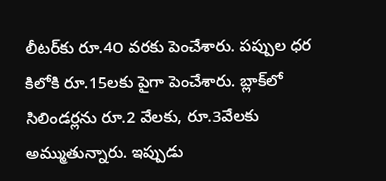లీటర్‌కు రూ.4౦ వరకు పెంచేశారు. పప్పుల ధర కిలోకి రూ.15లకు పైగా పెంచేశారు. బ్లాక్‌లో సిలిండర్లను రూ.2 వేలకు, రూ.3వేలకు అమ్ముతున్నారు. ఇప్పుడు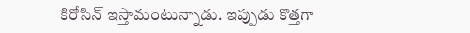కిరోసిన్‌ ఇస్తామంటున్నాడు. ఇప్పుడు కొత్తగా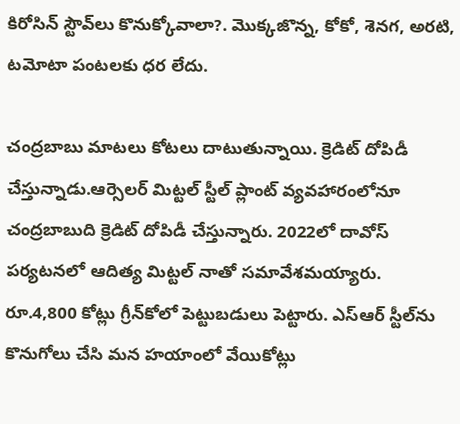కిరోసిన్‌ స్టౌవ్‌లు కొనుక్కోవాలా?. మొక్కజొన్న, కోకో, శెనగ, అరటి, టమోటా పంటలకు ధర లేదు.

చంద్రబాబు మాటలు కోటలు దాటుతున్నాయి. క్రెడిట్‌ దోపిడీ చేస్తున్నాడు.ఆర్సెలర్‌ మిట్టల్‌ స్టీల్ ప్లాంట్‌ వ్యవహారంలోనూ చంద్రబాబుది క్రెడిట్ దోపిడీ చేస్తున్నారు. 2022లో దావోస్‌ పర్యటనలో ఆదిత్య మిట్టల్‌ నాతో సమావేశమయ్యారు. రూ.4,800 కోట్లు గ్రీన్‌కోలో పెట్టుబడులు పెట్టారు. ఎస్‌ఆర్‌ స్టీల్‌ను కొనుగోలు చేసి మన హయాంలో వేయికోట్లు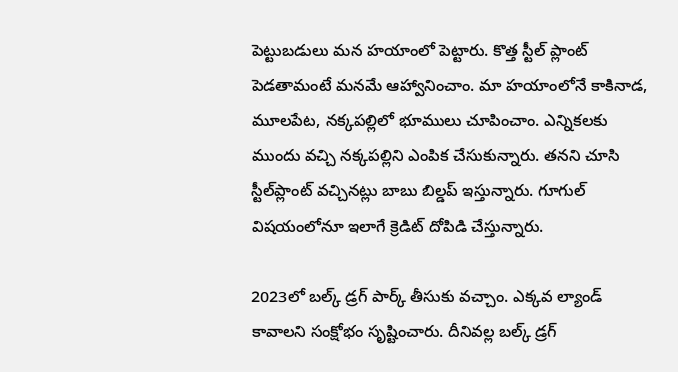పెట్టుబడులు మన హయాంలో పెట్టారు. కొత్త స్టీల్‌ ప్లాంట్‌ పెడతామంటే మనమే ఆహ్వానించాం. మా హయాంలోనే కాకినాడ, మూలపేట, నక్కపల్లిలో భూములు చూపించాం. ఎన్నికలకు ముందు వచ్చి నక్కపల్లిని ఎంపిక చేసుకున్నారు. తనని చూసి స్టీల్‌ప్లాంట్‌ వచ్చినట్లు బాబు బిల్డప్‌ ఇస్తున్నారు. గూగుల్‌ విషయంలోనూ ఇలాగే క్రెడిట్‌ దోపిడి చేస్తున్నారు.

2023లో బల్క్‌ డ్రగ్‌ పార్క్‌ తీసుకు వచ్చాం. ఎక్కవ ల్యాండ్‌ కావాలని సంక్షోభం సృష్టించారు. దీనివల్ల బల్క్‌ డ్రగ్‌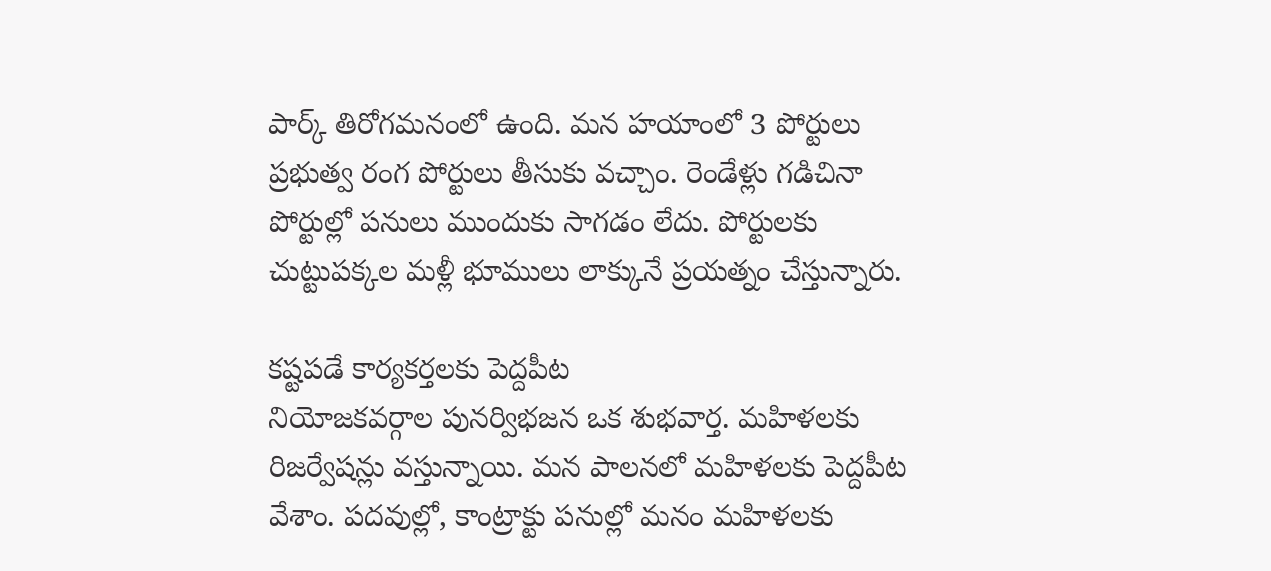పార్క్‌ తిరోగమనంలో ఉంది. మన హయాంలో 3 పోర్టులు ప్రభుత్వ రంగ పోర్టులు తీసుకు వచ్చాం. రెండేళ్లు గడిచినా పోర్టుల్లో పనులు ముందుకు సాగడం లేదు. పోర్టులకు చుట్టుపక్కల మళ్లీ భూములు లాక్కునే ప్రయత్నం చేస్తున్నారు.

కష్టపడే కార్యకర్తలకు పెద్దపీట
నియోజకవర్గాల పునర్విభజన ఒక శుభవార్త. మహిళలకు రిజర్వేషన్లు వస్తున్నాయి. మన పాలనలో మహిళలకు పెద్దపీట వేశాం. పదవుల్లో, కాంట్రాక్టు పనుల్లో మనం మహిళలకు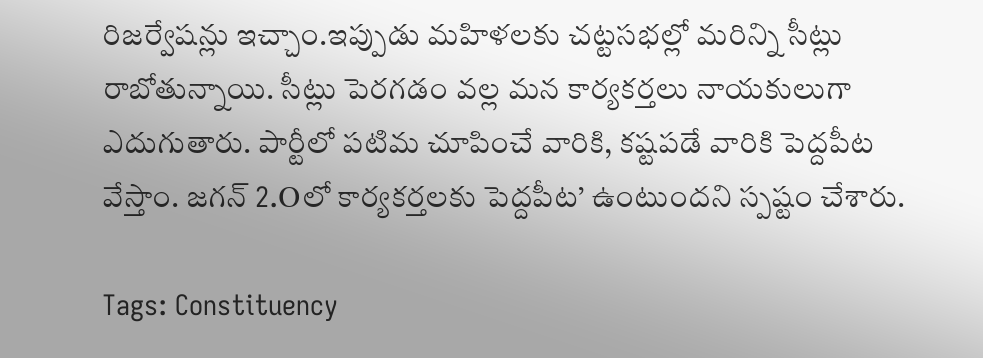రిజర్వేషన్లు ఇచ్చాం.ఇప్పుడు మహిళలకు చట్టసభల్లో మరిన్ని సీట్లు రాబోతున్నాయి. సీట్లు పెరగడం వల్ల మన కార్యకర్తలు నాయకులుగా ఎదుగుతారు. పార్టీలో పటిమ చూపించే వారికి, కష్టపడే వారికి పెద్దపీట వేస్తాం. జగన్‌ 2.Oలో కార్యకర్తలకు పెద్దపీట’ ఉంటుందని స్పష్టం చేశారు.

Tags: Constituency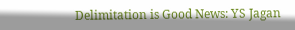Delimitation is Good News: YS Jagan